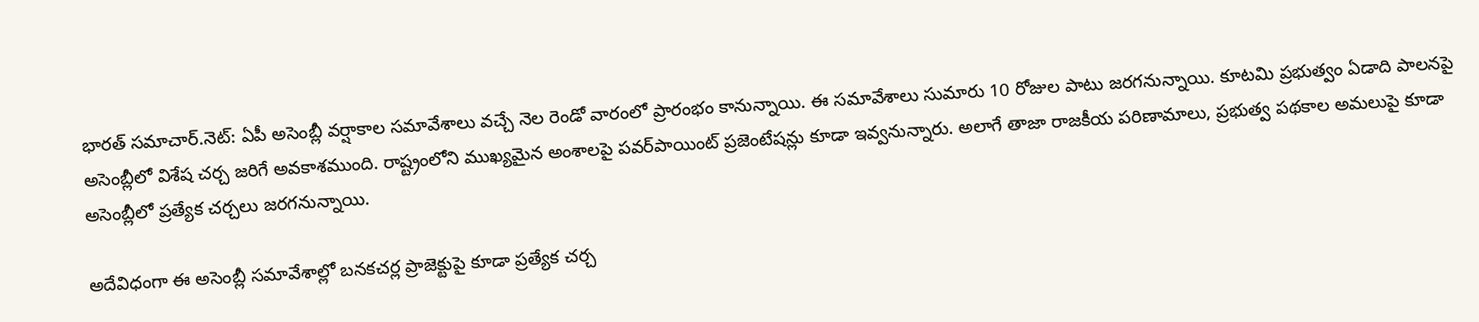భారత్ సమాచార్.నెట్: ఏపీ అసెంబ్లీ వర్షాకాల సమావేశాలు వచ్చే నెల రెండో వారంలో ప్రారంభం కానున్నాయి. ఈ సమావేశాలు సుమారు 10 రోజుల పాటు జరగనున్నాయి. కూటమి ప్రభుత్వం ఏడాది పాలనపై అసెంబ్లీలో విశేష చర్చ జరిగే అవకాశముంది. రాష్ట్రంలోని ముఖ్యమైన అంశాలపై పవర్‌పాయింట్ ప్రజెంటేషన్లు కూడా ఇవ్వనున్నారు. అలాగే తాజా రాజకీయ పరిణామాలు, ప్రభుత్వ పథకాల అమలుపై కూడా అసెంబ్లీలో ప్రత్యేక చర్చలు జరగనున్నాయి.

అదేవిధంగా ఈ అసెంబ్లీ సమావేశాల్లో బనకచర్ల ప్రాజెక్టుపై కూడా ప్రత్యేక చర్చ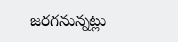జరగనున్నట్లు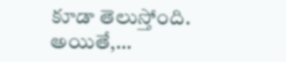కూడా తెలుస్తోంది. అయితే,…